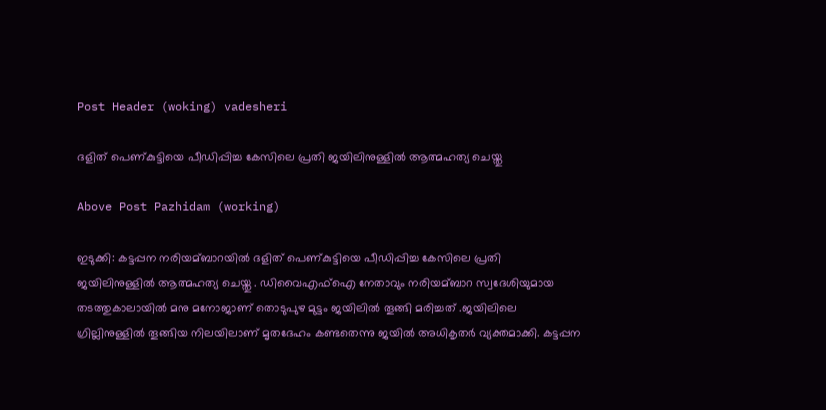Post Header (woking) vadesheri

ദളിത് പെണ്കുട്ടിയെ പീഡിപ്പിച്ച കേസിലെ പ്രതി ജയിലിനുള്ളില്‍ ആത്മഹത്യ ചെയ്തു

Above Post Pazhidam (working)

ഇടുക്കി: കട്ടപ്പന നരിയമ്ബാറയില്‍ ദളിത് പെണ്കുട്ടിയെ പീഡിപ്പിച്ച കേസിലെ പ്രതി ജയിലിനുള്ളില്‍ ആത്മഹത്യ ചെയ്തു . ഡിവൈഎഫ്‌ഐ നേതാവും നരിയമ്ബാറ സ്വദേശിയുമായ തടത്തുകാലായില്‍ മനു മനോജാണ് തൊടുപുഴ മുട്ടം ജയിലില്‍ തൂങ്ങി മരിച്ചത് .ജയിലിലെ ഗ്രില്ലിനുള്ളില്‍ തൂങ്ങിയ നിലയിലാണ് മൃതദേഹം കണ്ടതെന്നു ജയില്‍ അധികൃതര്‍ വ്യക്തമാക്കി. കട്ടപ്പന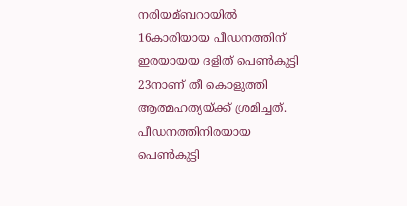നരിയമ്ബറായില്‍ 16കാരിയായ പീഡനത്തിന് ഇരയായയ ദളിത്‌ പെണ്‍കുട്ടി 23നാണ് തീ കൊളുത്തി ആത്മഹത്യയ്ക്ക് ശ്രമിച്ചത്. പീഡനത്തിനിരയായ പെണ്‍കുട്ടി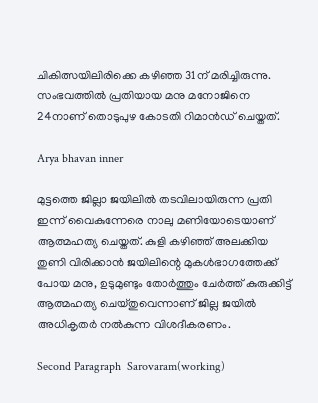ചികിത്സയിലിരിക്കെ കഴിഞ്ഞ 31ന് മരിച്ചിരുന്നു. സംഭവത്തില്‍ പ്രതിയായ മനു മനോജിനെ 24നാണ് തൊടുപുഴ കോടതി റിമാന്‍ഡ് ചെയ്തത്.

Arya bhavan inner

മുട്ടത്തെ ജില്ലാ ജയിലില്‍ തടവിലായിരുന്ന പ്രതി ഇന്ന് വൈകുന്നേരെ നാലു മണിയോടെയാണ് ആത്മഹത്യ ചെയ്തത്. കുളി കഴിഞ്ഞ് അലക്കിയ തുണി വിരിക്കാന്‍ ജയിലിന്റെ മുകള്‍ഭാഗത്തേക്ക് പോയ മനു, ഉടുമുണ്ടും തോര്‍ത്തും ചേര്‍ത്ത് കുരുക്കിട്ട് ആത്മഹത്യ ചെയ്തുവെന്നാണ് ജില്ല ജയില്‍ അധികൃതര്‍ നല്‍കുന്ന വിശദീകരണം.

Second Paragraph  Sarovaram(working)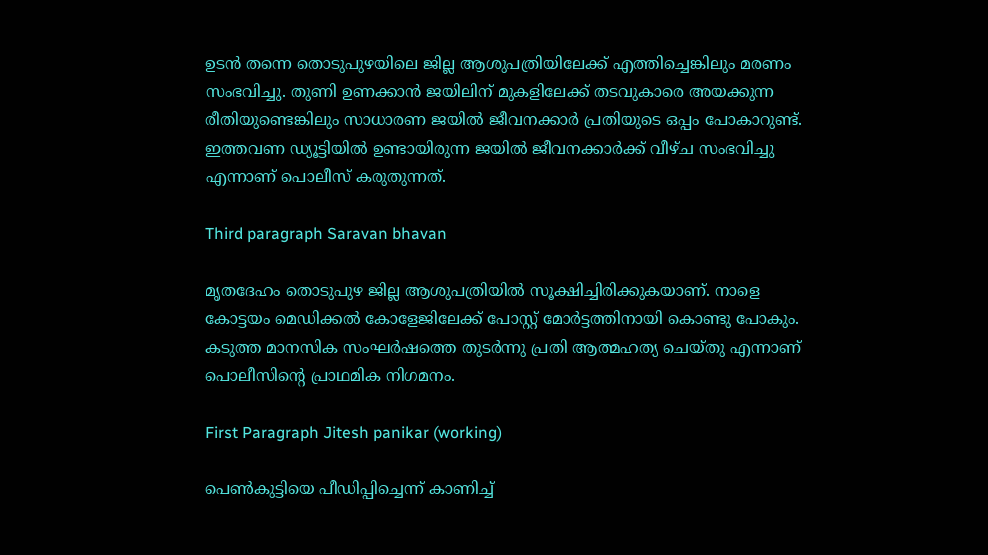ഉടന്‍ തന്നെ തൊടുപുഴയിലെ ജില്ല ആശുപത്രിയിലേക്ക് എത്തിച്ചെങ്കിലും മരണം സംഭവിച്ചു. തുണി ഉണക്കാന്‍ ജയിലിന് മുകളിലേക്ക് തടവുകാരെ അയക്കുന്ന രീതിയുണ്ടെങ്കിലും സാധാരണ ജയില്‍ ജീവനക്കാര്‍ പ്രതിയുടെ ഒപ്പം പോകാറുണ്ട്. ഇത്തവണ ഡ്യൂട്ടിയില്‍ ഉണ്ടായിരുന്ന ജയില്‍ ജീവനക്കാര്‍ക്ക് വീഴ്ച സംഭവിച്ചു എന്നാണ് പൊലീസ് കരുതുന്നത്.

Third paragraph Saravan bhavan

മൃതദേഹം തൊടുപുഴ ജില്ല ആശുപത്രിയില്‍ സൂക്ഷിച്ചിരിക്കുകയാണ്. നാളെ കോട്ടയം മെഡിക്കല്‍ കോളേജിലേക്ക് പോസ്റ്റ്‌ മോര്‍ട്ടത്തിനായി കൊണ്ടു പോകും. കടുത്ത മാനസിക സംഘര്‍ഷത്തെ തുടര്‍ന്നു പ്രതി ആത്മഹത്യ ചെയ്തു എന്നാണ് പൊലീസിന്റെ പ്രാഥമിക നിഗമനം.

First Paragraph Jitesh panikar (working)

പെണ്‍കുട്ടിയെ പീഡിപ്പിച്ചെന്ന് കാണിച്ച്‌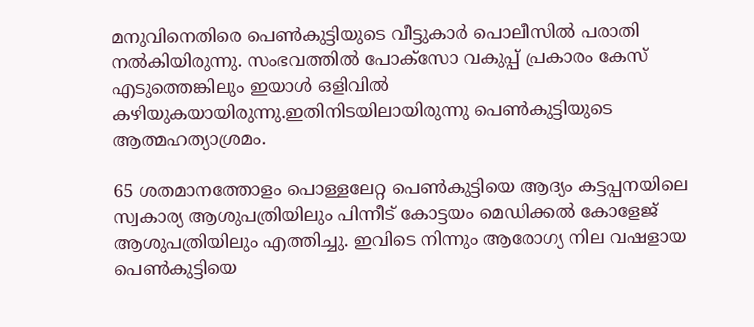മനുവിനെതിരെ പെണ്‍കുട്ടിയുടെ വീട്ടുകാര്‍ പൊലീസില്‍ പരാതി നല്‍കിയിരുന്നു. സംഭവത്തില്‍ പോക്സോ വകുപ്പ് പ്രകാരം കേസ് എടുത്തെങ്കിലും ഇയാള്‍ ഒളിവില്‍ കഴിയുകയായിരുന്നു.ഇതിനിടയിലായിരുന്നു പെണ്‍കുട്ടിയുടെ ആത്മഹത്യാശ്രമം.

65 ശതമാനത്തോളം പൊള്ളലേറ്റ പെണ്‍കുട്ടിയെ ആദ്യം കട്ടപ്പനയിലെ സ്വകാര്യ ആശുപത്രിയിലും പിന്നീട് കോട്ടയം മെഡിക്കല്‍ കോളേജ് ആശുപത്രിയിലും എത്തിച്ചു. ഇവിടെ നിന്നും ആരോഗ്യ നില വഷളായ പെണ്‍കുട്ടിയെ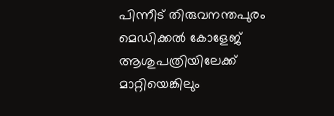പിന്നീട് തിരുവനന്തപുരം മെഡിക്കല്‍ കോളേജ് ആശുപത്രിയിലേക്ക് മാറ്റിയെങ്കിലും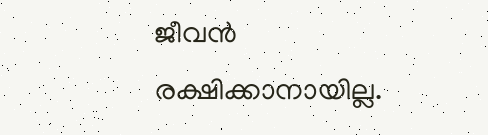ജീവന്‍ രക്ഷിക്കാനായില്ല.